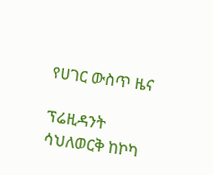የሀገር ውስጥ ዜና

ፕሬዚዳንት ሳህለወርቅ ከኮካ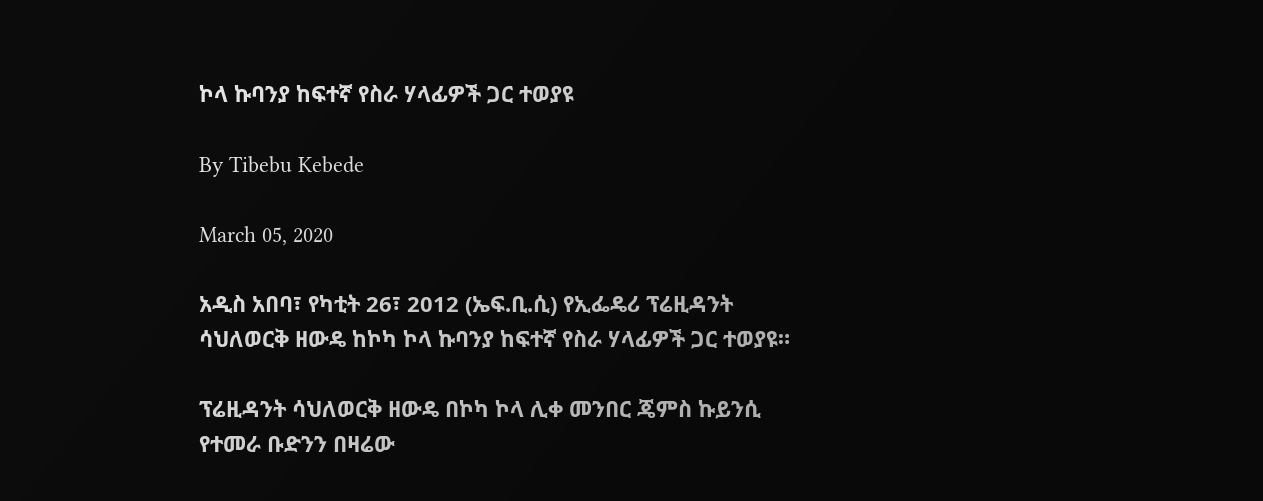ኮላ ኩባንያ ከፍተኛ የስራ ሃላፊዎች ጋር ተወያዩ

By Tibebu Kebede

March 05, 2020

አዲስ አበባ፣ የካቲት 26፣ 2012 (ኤፍ.ቢ.ሲ) የኢፌዴሪ ፕሬዚዳንት ሳህለወርቅ ዘውዴ ከኮካ ኮላ ኩባንያ ከፍተኛ የስራ ሃላፊዎች ጋር ተወያዩ።

ፕሬዚዳንት ሳህለወርቅ ዘውዴ በኮካ ኮላ ሊቀ መንበር ጄምስ ኩይንሲ የተመራ ቡድንን በዛሬው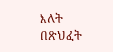እለት በጽህፈት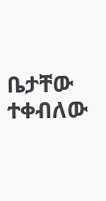ቤታቸው ተቀብለው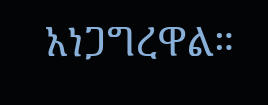አነጋግረዋል።